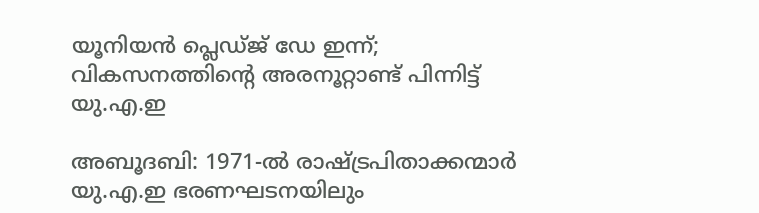യൂനിയൻ പ്ലെഡ്ജ് ഡേ ഇന്ന്; വികസനത്തിന്റെ അരനൂറ്റാണ്ട് പിന്നിട്ട് യു.എ.ഇ

അബൂദബി: 1971-ൽ രാഷ്ട്രപിതാക്കന്മാർ യു.എ.ഇ ഭരണഘടനയിലും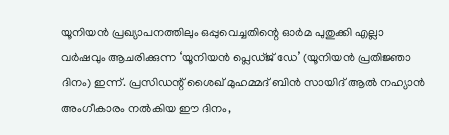യൂനിയൻ പ്രഖ്യാപനത്തിലും ഒപ്പുവെച്ചതിന്റെ ഓർമ പുതുക്കി എല്ലാ വർഷവും ആചരിക്കുന്ന ‘യൂനിയൻ പ്ലെഡ്ജ് ഡേ’ (യൂനിയൻ പ്രതിജ്ഞാ ദിനം) ഇന്ന്. പ്രസിഡന്റ് ശൈഖ് മുഹമ്മദ് ബിൻ സായിദ് ആൽ നഹ്യാൻ അംഗീകാരം നൽകിയ ഈ ദിനം,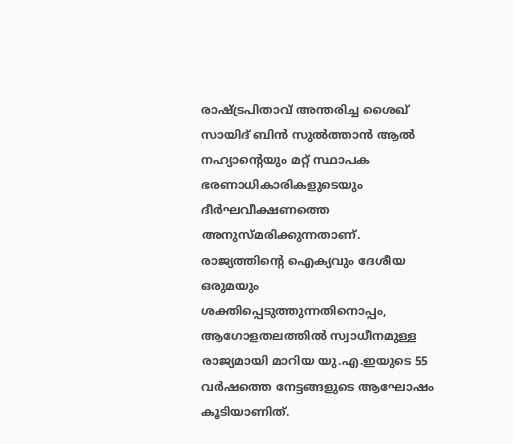രാഷ്ട്രപിതാവ് അന്തരിച്ച ശൈഖ് സായിദ് ബിൻ സുൽത്താൻ ആൽ നഹ്യാന്റെയും മറ്റ് സ്ഥാപക ഭരണാധികാരികളുടെയും ദീർഘവീക്ഷണത്തെ അനുസ്മരിക്കുന്നതാണ്. രാജ്യത്തിന്റെ ഐക്യവും ദേശീയ ഒരുമയും ശക്തിപ്പെടുത്തുന്നതിനൊപ്പം, ആഗോളതലത്തിൽ സ്വാധീനമുള്ള രാജ്യമായി മാറിയ യു.എ.ഇയുടെ 55 വർഷത്തെ നേട്ടങ്ങളുടെ ആഘോഷം കൂടിയാണിത്.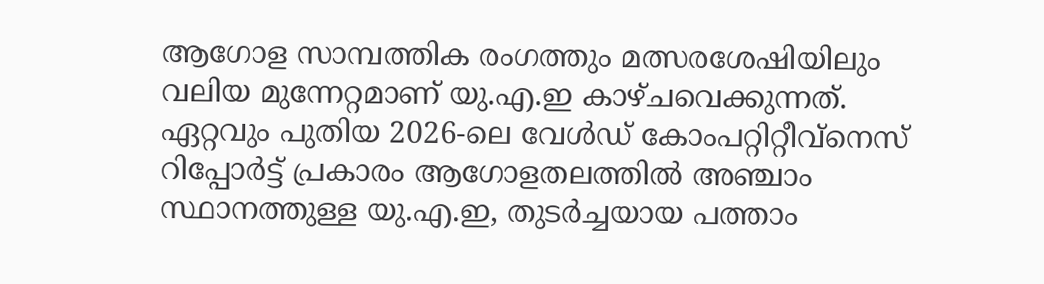ആഗോള സാമ്പത്തിക രംഗത്തും മത്സരശേഷിയിലും വലിയ മുന്നേറ്റമാണ് യു.എ.ഇ കാഴ്ചവെക്കുന്നത്. ഏറ്റവും പുതിയ 2026-ലെ വേൾഡ് കോംപറ്റിറ്റീവ്‌നെസ് റിപ്പോർട്ട് പ്രകാരം ആഗോളതലത്തിൽ അഞ്ചാം സ്ഥാനത്തുള്ള യു.എ.ഇ, തുടർച്ചയായ പത്താം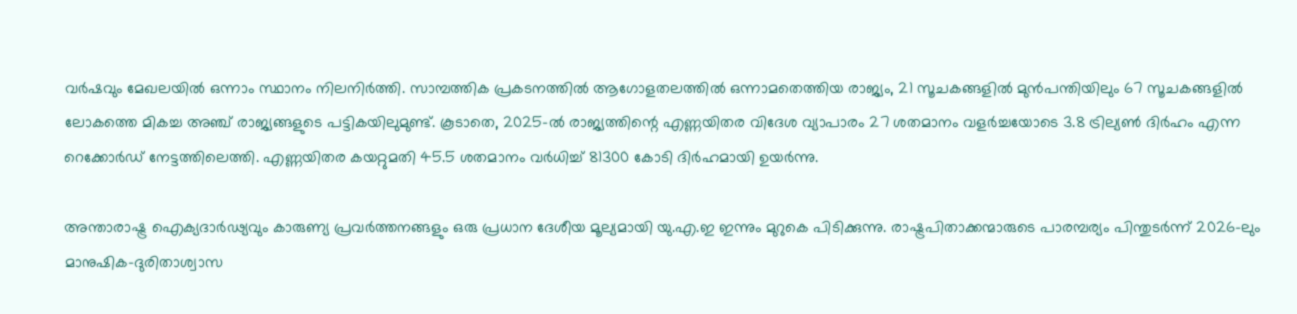വർഷവും മേഖലയിൽ ഒന്നാം സ്ഥാനം നിലനിർത്തി. സാമ്പത്തിക പ്രകടനത്തിൽ ആഗോളതലത്തിൽ ഒന്നാമതെത്തിയ രാജ്യം, 21 സൂചകങ്ങളിൽ മുൻപന്തിയിലും 67 സൂചകങ്ങളിൽ ലോകത്തെ മികച്ച അഞ്ച് രാജ്യങ്ങളുടെ പട്ടികയിലുമുണ്ട്. കൂടാതെ, 2025-ൽ രാജ്യത്തിന്റെ എണ്ണയിതര വിദേശ വ്യാപാരം 27 ശതമാനം വളർച്ചയോടെ 3.8 ട്രില്യൺ ദിർഹം എന്ന റെക്കോർഡ് നേട്ടത്തിലെത്തി. എണ്ണയിതര കയറ്റുമതി 45.5 ശതമാനം വർധിച്ച് 81300 കോടി ദിർഹമായി ഉയർന്നു.

അന്താരാഷ്ട്ര ഐക്യദാർഢ്യവും കാരുണ്യ പ്രവർത്തനങ്ങളും ഒരു പ്രധാന ദേശീയ മൂല്യമായി യു.എ.ഇ ഇന്നും മുറുകെ പിടിക്കുന്നു. രാഷ്ട്രപിതാക്കന്മാരുടെ പാരമ്പര്യം പിന്തുടർന്ന് 2026-ലും മാനുഷിക-ദുരിതാശ്വാസ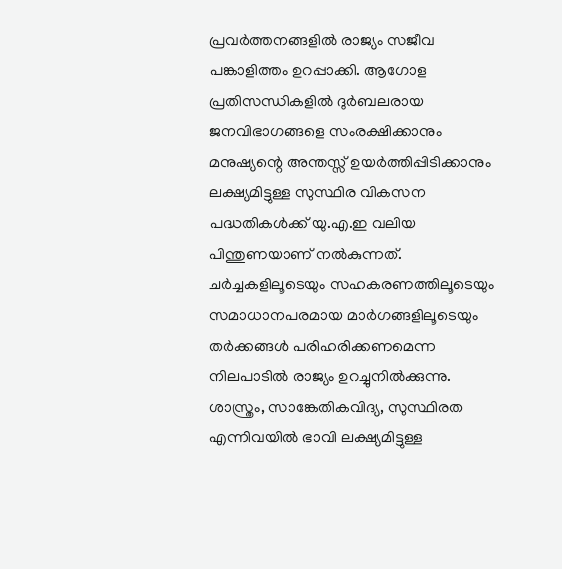പ്രവർത്തനങ്ങളിൽ രാജ്യം സജീവ പങ്കാളിത്തം ഉറപ്പാക്കി. ആഗോള പ്രതിസന്ധികളിൽ ദുർബലരായ ജനവിഭാഗങ്ങളെ സംരക്ഷിക്കാനും മനുഷ്യന്റെ അന്തസ്സ് ഉയർത്തിപ്പിടിക്കാനും ലക്ഷ്യമിട്ടുള്ള സുസ്ഥിര വികസന പദ്ധതികൾക്ക് യു.എ.ഇ വലിയ പിന്തുണയാണ് നൽകുന്നത്. ചർച്ചകളിലൂടെയും സഹകരണത്തിലൂടെയും സമാധാനപരമായ മാർഗങ്ങളിലൂടെയും തർക്കങ്ങൾ പരിഹരിക്കണമെന്ന നിലപാടിൽ രാജ്യം ഉറച്ചുനിൽക്കുന്നു. ശാസ്ത്രം, സാങ്കേതികവിദ്യ, സുസ്ഥിരത എന്നിവയിൽ ഭാവി ലക്ഷ്യമിട്ടുള്ള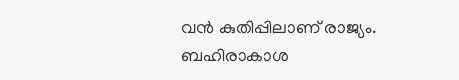വൻ കുതിപ്പിലാണ് രാജ്യം. ബഹിരാകാശ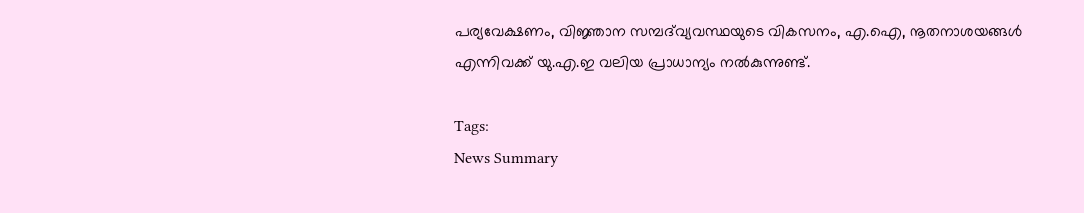പര്യവേക്ഷണം, വിജ്ഞാന സമ്പദ്‌വ്യവസ്ഥയുടെ വികസനം, എ.ഐ, നൂതനാശയങ്ങൾ എന്നിവക്ക് യു.എ.ഇ വലിയ പ്രാധാന്യം നൽകുന്നുണ്ട്.

Tags:
News Summary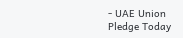- UAE Union Pledge Today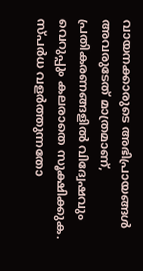വായനക്കാരുടെ അഭിപ്രായങ്ങള്‍ അവരുടേത് മാത്രമാണ്, പ്രതികരണങ്ങളിൽ വിദ്വേഷവും വെറുപ്പും കലരാതെ സൂക്ഷിക്കുക. സ്പർധ വളർത്തുന്നതോ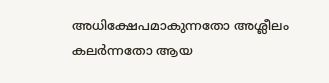അധിക്ഷേപമാകുന്നതോ അശ്ലീലം കലർന്നതോ ആയ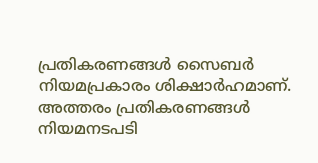പ്രതികരണങ്ങൾ സൈബർ നിയമപ്രകാരം ശിക്ഷാർഹമാണ്. അത്തരം പ്രതികരണങ്ങൾ നിയമനടപടി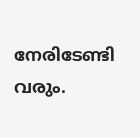നേരിടേണ്ടി വരും.